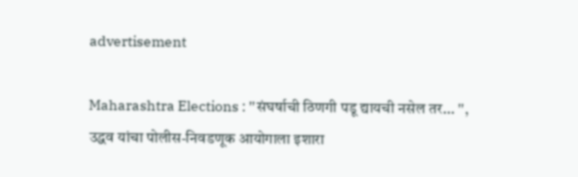advertisement

Maharashtra Elections : ''संघर्षाची ठिणगी पडू द्यायची नसेल तर... '', उद्धव यांचा पोलीस-निवडणूक आयोगाला इशारा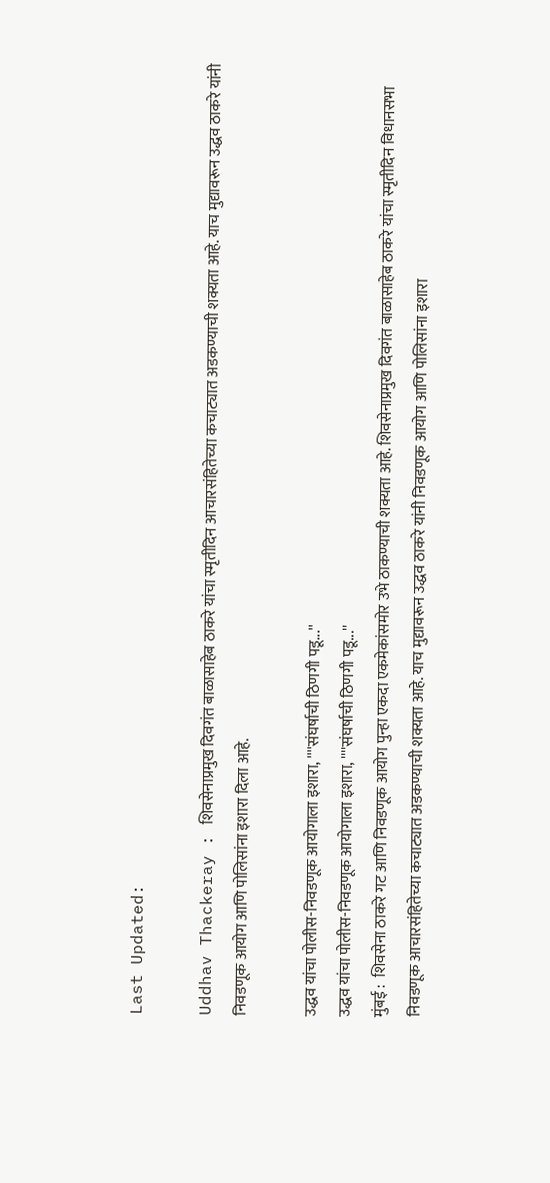Last Updated:

Uddhav Thackeray : शिवसेनाप्रमुख दिवगंत बाळासाहेब ठाकरे यांचा स्मृतीदिन आचारसंहितेच्या कचाट्यात अडकण्याची शक्यता आहे. याच मुद्यावरून उद्धव ठाकरे यांनी निवडणूक आयोग आणि पोलिसांना इशारा दिला आहे.

उद्धव यांचा पोलीस-निवडणूक आयोगाला इशारा, ''''संघर्षाची ठिणगी पडू...''
उद्धव यांचा पोलीस-निवडणूक आयोगाला इशारा, ''''संघर्षाची ठिणगी पडू...''
मुंबई :  शिवसेना ठाकरे गट आणि निवडणूक आयोग पुन्हा एकदा एकमेकांसमोर उभे ठाकण्याची शक्यता आहे. शिवसेनाप्रमुख दिवगंत बाळासाहेब ठाकरे यांचा स्मृतीदिन विधानसभा निवडणूक आचारसंहितेच्या कचाट्यात अडकण्याची शक्यता आहे. याच मुद्यावरून उद्धव ठाकरे यांनी निवडणूक आयोग आणि पोलिसांना इशारा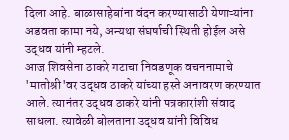दिला आहे. बाळासाहेबांना वंदन करण्यासाठी येणाऱ्यांना अडवता कामा नये, अन्यथा संघर्षाची स्थिती होईल असे उद्धव यांनी म्हटले.
आज शिवसेना ठाकरे गटाचा निवडणूक वचननामाचे 'मातोश्री'वर उद्धव ठाकरे यांच्या हस्ते अनावरण करण्यात आले. त्यानंतर उद्धव ठाकरे यांनी पत्रकारांशी संवाद साधला. त्यावेळी बोलताना उद्धव यांनी विविध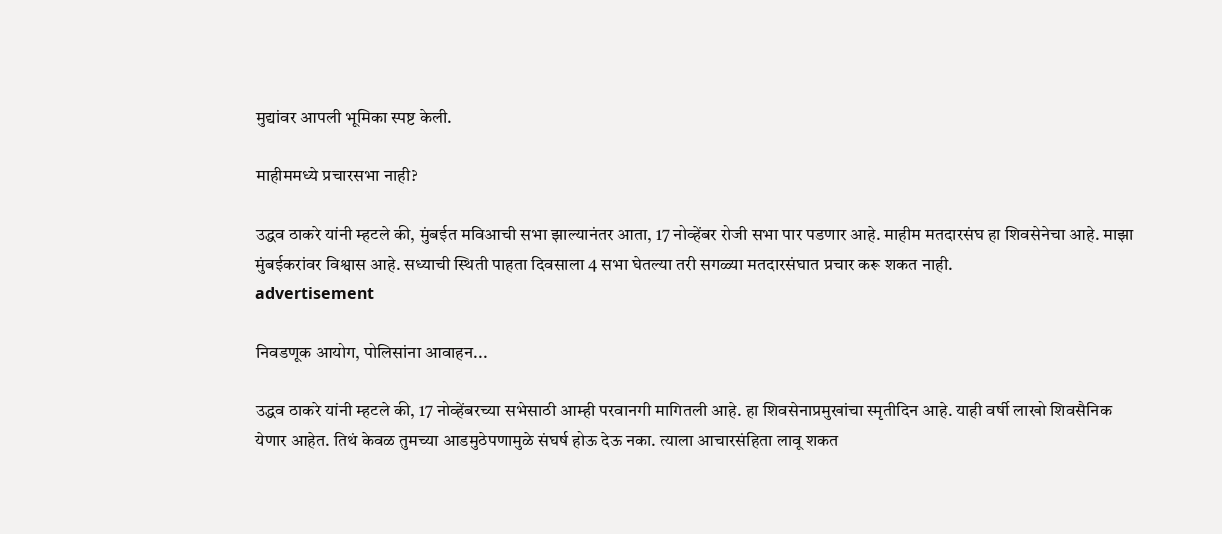मुद्यांवर आपली भूमिका स्पष्ट केली.

माहीममध्ये प्रचारसभा नाही?

उद्धव ठाकरे यांनी म्हटले की, मुंबईत मविआची सभा झाल्यानंतर आता, 17 नोव्हेंबर रोजी सभा पार पडणार आहे. माहीम मतदारसंघ हा शिवसेनेचा आहे. माझा मुंबईकरांवर विश्वास आहे. सध्याची स्थिती पाहता दिवसाला 4 सभा घेतल्या तरी सगळ्या मतदारसंघात प्रचार करू शकत नाही.
advertisement

निवडणूक आयोग, पोलिसांना आवाहन...

उद्धव ठाकरे यांनी म्हटले की, 17 नोव्हेंबरच्या सभेसाठी आम्ही परवानगी मागितली आहे. हा शिवसेनाप्रमुखांचा स्मृतीदिन आहे. याही वर्षी लाखो शिवसैनिक येणार आहेत. तिथं केवळ तुमच्या आडमुठेपणामुळे संघर्ष होऊ देऊ नका. त्याला आचारसंहिता लावू शकत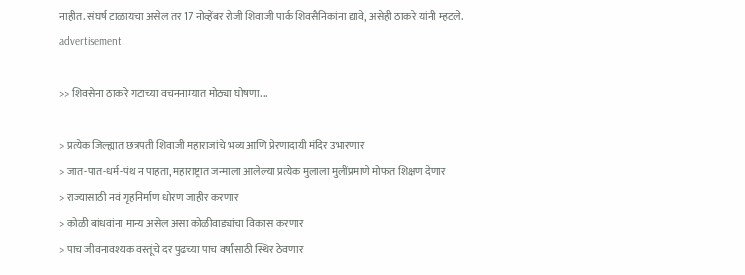नाहीत. संघर्ष टाळायचा असेल तर 17 नोव्हेंबर रोजी शिवाजी पार्क शिवसैनिकांना द्यावे, असेही ठाकरे यांनी म्हटले.
advertisement

>> शिवसेना ठाकरे गटाच्या वचननाम्यात मोठ्या घोषणा...

> प्रत्येक जिल्ह्यात छत्रपती शिवाजी महाराजांचे भव्य आणि प्रेरणादायी मंदिर उभारणार
> जात-पात-धर्म-पंथ न पाहता, महाराष्ट्रात जन्माला आलेल्या प्रत्येक मुलाला मुलींप्रमाणे मोफत शिक्षण देणार
> राज्यासाठी नवं गृहनिर्माण धोरण जाहीर करणार
> कोळी बांधवांना मान्य असेल असा कोळीवाड्यांचा विकास करणार
> पाच जीवनावश्यक वस्तूंचे दर पुढच्या पाच वर्षांसाठी स्थिर ठेवणार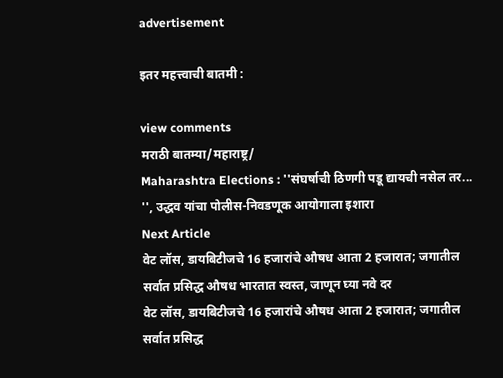advertisement

इतर महत्त्वाची बातमी :

view comments
मराठी बातम्या/महाराष्ट्र/
Maharashtra Elections : ''संघर्षाची ठिणगी पडू द्यायची नसेल तर... '', उद्धव यांचा पोलीस-निवडणूक आयोगाला इशारा
Next Article
वेट लॉस, डायबिटीजचे 16 हजारांचे औषध आता 2 हजारात; जगातील सर्वात प्रसिद्ध औषध भारतात स्वस्त, जाणून घ्या नवे दर
वेट लॉस, डायबिटीजचे 16 हजारांचे औषध आता 2 हजारात; जगातील सर्वात प्रसिद्ध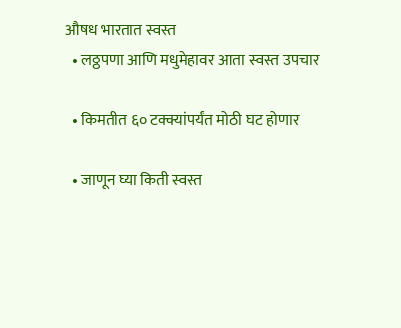औषध भारतात स्वस्त
  • लठ्ठपणा आणि मधुमेहावर आता स्वस्त उपचार

  • किमतीत ६० टक्क्यांपर्यंत मोठी घट होणार

  • जाणून घ्या किती स्वस्त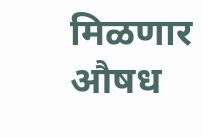मिळणार औषध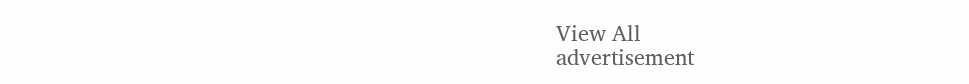View All
advertisement